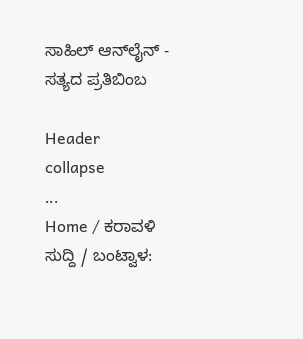ಸಾಹಿಲ್ ಆನ್‌ಲೈನ್ - ಸತ್ಯದ ಪ್ರತಿಬಿಂಬ

Header
collapse
...
Home / ಕರಾವಳಿ ಸುದ್ದಿ / ಬಂಟ್ವಾಳ: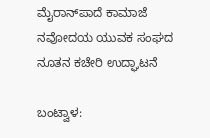ಮೈರಾನ್‌ಪಾದೆ ಕಾಮಾಜೆ ನವೋದಯ ಯುವಕ ಸಂಘದ ನೂತನ ಕಚೇರಿ ಉದ್ಘಾಟನೆ

ಬಂಟ್ವಾಳ: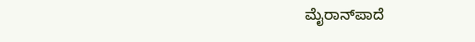ಮೈರಾನ್‌ಪಾದೆ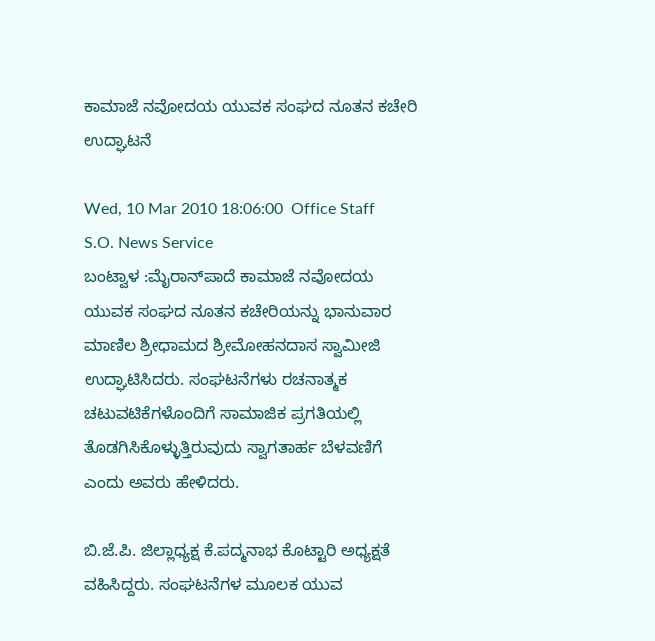ಕಾಮಾಜೆ ನವೋದಯ ಯುವಕ ಸಂಘದ ನೂತನ ಕಚೇರಿ ಉದ್ಘಾಟನೆ

Wed, 10 Mar 2010 18:06:00  Office Staff   S.O. News Service
ಬಂಟ್ವಾಳ :ಮೈರಾನ್‌ಪಾದೆ ಕಾಮಾಜೆ ನವೋದಯ ಯುವಕ ಸಂಘದ ನೂತನ ಕಚೇರಿಯನ್ನು ಭಾನುವಾರ ಮಾಣಿಲ ಶ್ರೀಧಾಮದ ಶ್ರೀಮೋಹನದಾಸ ಸ್ವಾಮೀಜಿ ಉದ್ಘಾಟಿಸಿದರು. ಸಂಘಟನೆಗಳು ರಚನಾತ್ಮಕ ಚಟುವಟಿಕೆಗಳೊಂದಿಗೆ ಸಾಮಾಜಿಕ ಪ್ರಗತಿಯಲ್ಲಿ ತೊಡಗಿಸಿಕೊಳ್ಳುತ್ತಿರುವುದು ಸ್ವಾಗತಾರ್ಹ ಬೆಳವಣಿಗೆ ಎಂದು ಅವರು ಹೇಳಿದರು.

ಬಿ.ಜೆ.ಪಿ. ಜಿಲ್ಲಾಧ್ಯಕ್ಷ ಕೆ.ಪದ್ಮನಾಭ ಕೊಟ್ಟಾರಿ ಅಧ್ಯಕ್ಷತೆ ವಹಿಸಿದ್ದರು. ಸಂಘಟನೆಗಳ ಮೂಲಕ ಯುವ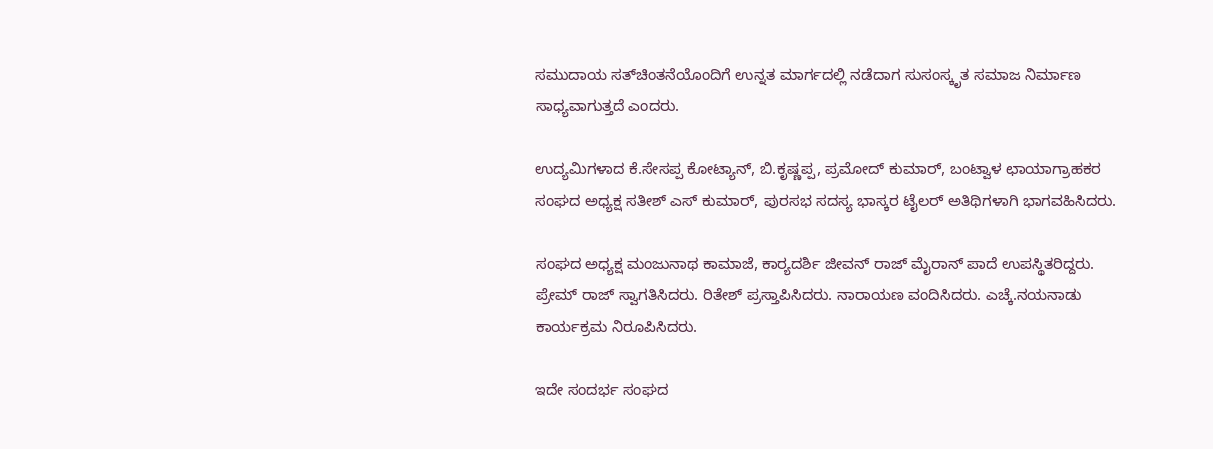ಸಮುದಾಯ ಸತ್‌ಚಿಂತನೆಯೊಂದಿಗೆ ಉನ್ನತ ಮಾರ್ಗದಲ್ಲಿ ನಡೆದಾಗ ಸುಸಂಸ್ಕೃತ ಸಮಾಜ ನಿರ್ಮಾಣ ಸಾಧ್ಯವಾಗುತ್ತದೆ ಎಂದರು.

ಉದ್ಯಮಿಗಳಾದ ಕೆ.ಸೇಸಪ್ಪ ಕೋಟ್ಯಾನ್, ಬಿ.ಕೃಷ್ಣಪ್ಪ, ಪ್ರಮೋದ್ ಕುಮಾರ್, ಬಂಟ್ವಾಳ ಛಾಯಾಗ್ರಾಹಕರ ಸಂಘದ ಅಧ್ಯಕ್ಷ ಸತೀಶ್ ಎಸ್ ಕುಮಾರ್, ಪುರಸಭ ಸದಸ್ಯ ಭಾಸ್ಕರ ಟೈಲರ್ ಅತಿಥಿಗಳಾಗಿ ಭಾಗವಹಿಸಿದರು.

ಸಂಘದ ಅಧ್ಯಕ್ಷ ಮಂಜುನಾಥ ಕಾಮಾಜೆ, ಕಾರ್‍ಯದರ್ಶಿ ಜೀವನ್ ರಾಜ್ ಮೈರಾನ್ ಪಾದೆ ಉಪಸ್ಥಿತರಿದ್ದರು. ಪ್ರೇಮ್ ರಾಜ್ ಸ್ವಾಗತಿಸಿದರು. ರಿತೇಶ್ ಪ್ರಸ್ತಾಪಿಸಿದರು. ನಾರಾಯಣ ವಂದಿಸಿದರು. ಎಚ್ಕೆ.ನಯನಾಡು ಕಾರ್ಯಕ್ರಮ ನಿರೂಪಿಸಿದರು.

ಇದೇ ಸಂದರ್ಭ ಸಂಘದ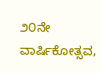೨೦ನೇ ವಾರ್ಷಿಕೋತ್ಸವ,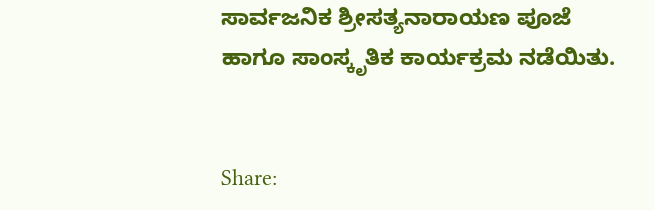ಸಾರ್ವಜನಿಕ ಶ್ರೀಸತ್ಯನಾರಾಯಣ ಪೂಜೆ ಹಾಗೂ ಸಾಂಸ್ಕೃತಿಕ ಕಾರ್ಯಕ್ರಮ ನಡೆಯಿತು.


Share: